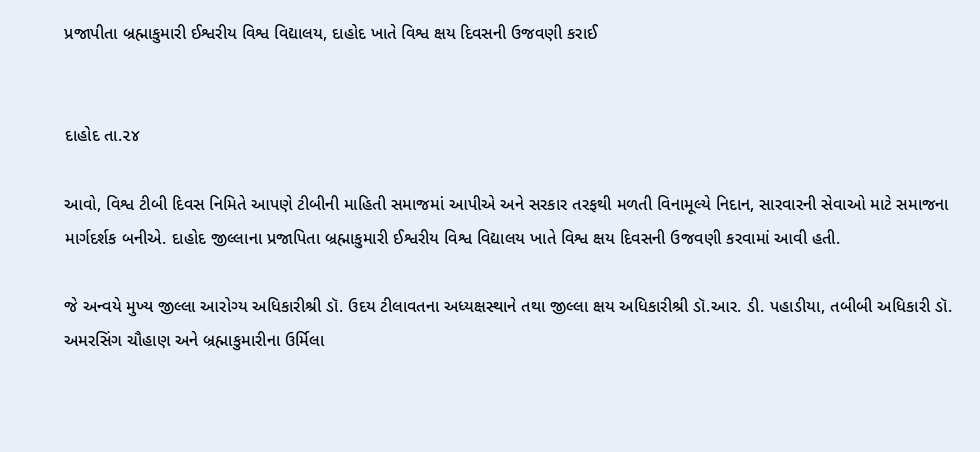પ્રજાપીતા બ્રહ્માકુમારી ઈશ્વરીય વિશ્વ વિદ્યાલય, દાહોદ ખાતે વિશ્વ ક્ષય દિવસની ઉજવણી કરાઈ


દાહોદ તા.૨૪

આવો, વિશ્વ ટીબી દિવસ નિમિતે આપણે ટીબીની માહિતી સમાજમાં આપીએ અને સરકાર તરફથી મળતી વિનામૂલ્યે નિદાન, સારવારની સેવાઓ માટે સમાજના માર્ગદર્શક બનીએ. દાહોદ જીલ્લાના પ્રજાપિતા બ્રહ્માકુમારી ઈશ્વરીય વિશ્વ વિદ્યાલય ખાતે વિશ્વ ક્ષય દિવસની ઉજવણી કરવામાં આવી હતી.

જે અન્વયે મુખ્ય જીલ્લા આરોગ્ય અધિકારીશ્રી ડૉ. ઉદય ટીલાવતના અધ્યક્ષસ્થાને તથા જીલ્લા ક્ષય અધિકારીશ્રી ડૉ.આર. ડી. પહાડીયા, તબીબી અધિકારી ડૉ. અમરસિંગ ચૌહાણ અને બ્રહ્માકુમારીના ઉર્મિલા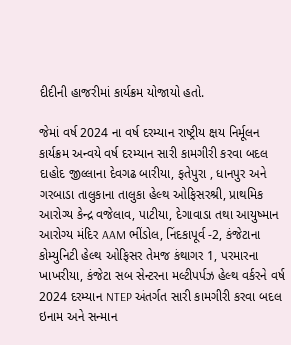દીદીની હાજરીમાં કાર્યક્રમ યોજાયો હતો.

જેમાં વર્ષ 2024 ના વર્ષ દરમ્યાન રાષ્ટ્રીય ક્ષય નિર્મૂલન કાર્યક્રમ અન્વયે વર્ષ દરમ્યાન સારી કામગીરી કરવા બદલ દાહોદ જીલ્લાના દેવગઢ બારીયા, ફતેપુરા , ધાનપુર અને ગરબાડા તાલુકાના તાલુકા હેલ્થ ઓફિસરશ્રી, પ્રાથમિક આરોગ્ય કેન્દ્ર વજેલાવ, પાટીયા, દેગાવાડા તથા આયુષ્માન આરોગ્ય મંદિર AAM ભીંડોલ, નિંદકાપૂર્વ -2, કંજેટાના કોમ્યુનિટી હેલ્થ ઓફિસર તેમજ કંથાગર 1, પરમારના ખાખરીયા, કંજેટા સબ સેન્ટરના મલ્ટીપર્પઝ હેલ્થ વર્કરને વર્ષ 2024 દરમ્યાન NTEP અંતર્ગત સારી કામગીરી કરવા બદલ ઇનામ અને સન્માન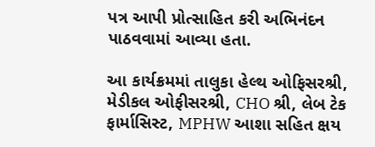પત્ર આપી પ્રોત્સાહિત કરી અભિનંદન પાઠવવામાં આવ્યા હતા.

આ કાર્યક્રમમાં તાલુકા હેલ્થ ઓફિસરશ્રી, મેડીકલ ઓફીસરશ્રી, CHO શ્રી, લેબ ટેક ફાર્માસિસ્ટ, MPHW આશા સહિત ક્ષય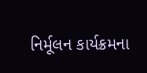નિર્મૂલન કાર્યક્રમના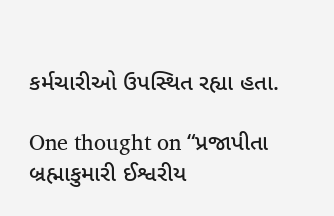કર્મચારીઓ ઉપસ્થિત રહ્યા હતા.

One thought on “પ્રજાપીતા બ્રહ્માકુમારી ઈશ્વરીય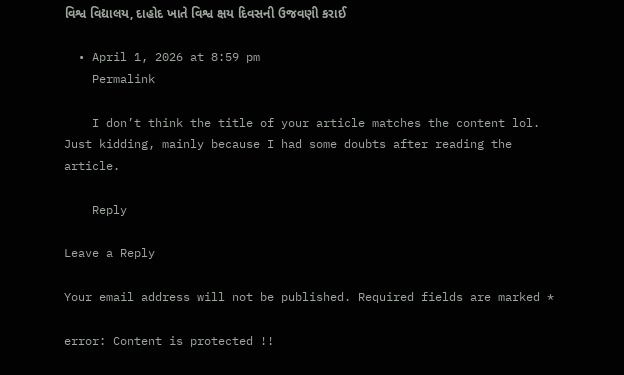વિશ્વ વિદ્યાલય, દાહોદ ખાતે વિશ્વ ક્ષય દિવસની ઉજવણી કરાઈ

  • April 1, 2026 at 8:59 pm
    Permalink

    I don’t think the title of your article matches the content lol. Just kidding, mainly because I had some doubts after reading the article.

    Reply

Leave a Reply

Your email address will not be published. Required fields are marked *

error: Content is protected !!